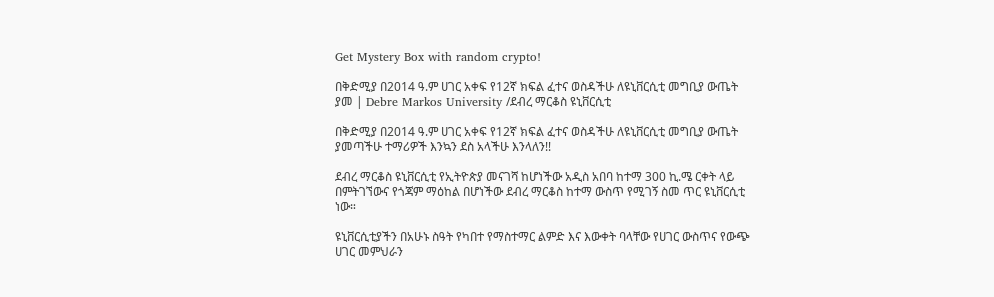Get Mystery Box with random crypto!

በቅድሚያ በ2014 ዓ.ም ሀገር አቀፍ የ12ኛ ክፍል ፈተና ወስዳችሁ ለዩኒቨርሲቲ መግቢያ ውጤት ያመ | Debre Markos University /ደብረ ማርቆስ ዩኒቨርሲቲ

በቅድሚያ በ2014 ዓ.ም ሀገር አቀፍ የ12ኛ ክፍል ፈተና ወስዳችሁ ለዩኒቨርሲቲ መግቢያ ውጤት ያመጣችሁ ተማሪዎች እንኳን ደስ አላችሁ እንላለን!!

ደብረ ማርቆስ ዩኒቨርሲቲ የኢትዮጵያ መናገሻ ከሆነችው አዲስ አበባ ከተማ 300 ኪ.ሜ ርቀት ላይ በምትገኘውና የጎጃም ማዕከል በሆነችው ደብረ ማርቆስ ከተማ ውስጥ የሚገኝ ስመ ጥር ዩኒቨርሲቲ ነው።

ዩኒቨርሲቲያችን በአሁኑ ስዓት የካበተ የማስተማር ልምድ እና እውቀት ባላቸው የሀገር ውስጥና የውጭ ሀገር መምህራን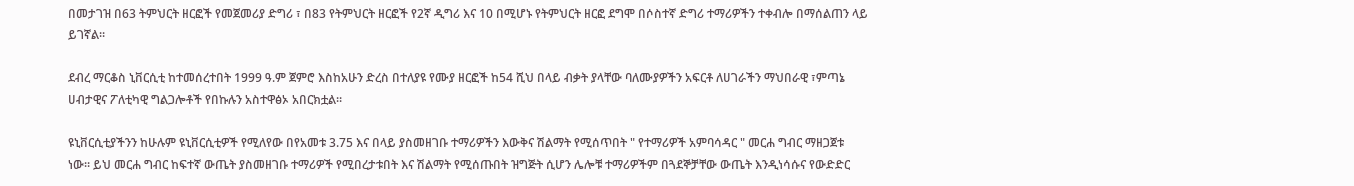በመታገዝ በ63 ትምህርት ዘርፎች የመጀመሪያ ድግሪ ፣ በ83 የትምህርት ዘርፎች የ2ኛ ዲግሪ እና 10 በሚሆኑ የትምህርት ዘርፎ ደግሞ በሶስተኛ ድግሪ ተማሪዎችን ተቀብሎ በማሰልጠን ላይ ይገኛል።

ደብረ ማርቆስ ኒቨርሲቲ ከተመሰረተበት 1999 ዓ.ም ጀምሮ እስከአሁን ድረስ በተለያዩ የሙያ ዘርፎች ከ54 ሺህ በላይ ብቃት ያላቸው ባለሙያዎችን አፍርቶ ለሀገራችን ማህበራዊ ፣ምጣኔ ሀብታዊና ፖለቲካዊ ግልጋሎቶች የበኩሉን አስተዋፅኦ አበርክቷል።

ዩኒቨርሲቲያችንን ከሁሉም ዩኒቨርሲቲዎች የሚለየው በየአመቱ 3.75 እና በላይ ያስመዘገቡ ተማሪዎችን እውቅና ሽልማት የሚሰጥበት " የተማሪዎች አምባሳዳር " መርሐ ግብር ማዘጋጀቱ ነው። ይህ መርሐ ግብር ከፍተኛ ውጤት ያስመዘገቡ ተማሪዎች የሚበረታቱበት እና ሽልማት የሚሰጡበት ዝግጅት ሲሆን ሌሎቹ ተማሪዎችም በጓደኞቻቸው ውጤት እንዲነሳሱና የውድድር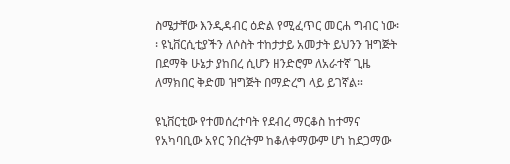ስሜታቸው እንዲዳብር ዕድል የሚፈጥር መርሐ ግብር ነው፡፡ ዩኒቨርሲቲያችን ለሶስት ተከታታይ አመታት ይህንን ዝግጅት በደማቅ ሁኔታ ያከበረ ሲሆን ዘንድሮም ለአራተኛ ጊዜ ለማክበር ቅድመ ዝግጅት በማድረግ ላይ ይገኛል።

ዩኒቨርቲው የተመሰረተባት የደብረ ማርቆስ ከተማና የአካባቢው አየር ንበረትም ከቆለቀማውም ሆነ ከደጋማው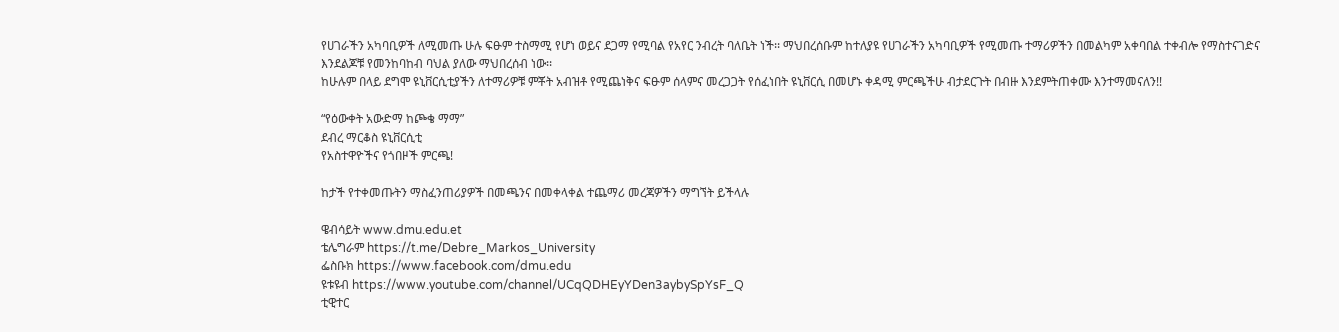የሀገራችን አካባቢዎች ለሚመጡ ሁሉ ፍፁም ተስማሚ የሆነ ወይና ደጋማ የሚባል የአየር ንብረት ባለቤት ነች፡፡ ማህበረሰቡም ከተለያዩ የሀገራችን አካባቢዎች የሚመጡ ተማሪዎችን በመልካም አቀባበል ተቀብሎ የማስተናገድና እንደልጆቹ የመንከባከብ ባህል ያለው ማህበረሰብ ነው፡፡
ከሁሉም በላይ ደግሞ ዩኒቨርሲቲያችን ለተማሪዎቹ ምቾት አብዝቶ የሚጨነቅና ፍፁም ሰላምና መረጋጋት የሰፈነበት ዩኒቨርሲ በመሆኑ ቀዳሚ ምርጫችሁ ብታደርጉት በብዙ እንደምትጠቀሙ እንተማመናለን!!

“የዕውቀት አውድማ ከጮቄ ማማ”
ደብረ ማርቆስ ዩኒቨርሲቲ
የአስተዋዮችና የጎበዞች ምርጫ!

ከታች የተቀመጡትን ማስፈንጠሪያዎች በመጫንና በመቀላቀል ተጨማሪ መረጃዎችን ማግኘት ይችላሉ

ዌብሳይት www.dmu.edu.et
ቴሌግራም https://t.me/Debre_Markos_University
ፌስቡክ https://www.facebook.com/dmu.edu
ዩቱዩብ https://www.youtube.com/channel/UCqQDHEyYDen3aybySpYsF_Q
ቲዊተር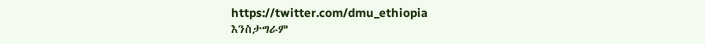https://twitter.com/dmu_ethiopia
እንስታግራም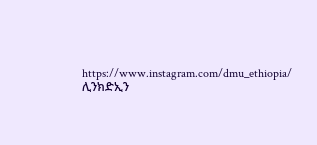https://www.instagram.com/dmu_ethiopia/
ሊንክድኢን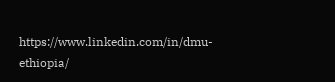https://www.linkedin.com/in/dmu-ethiopia/